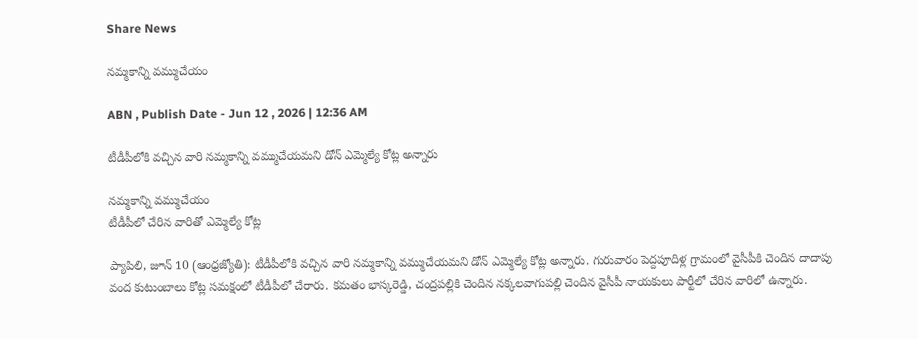Share News

నమ్మకాన్ని వమ్ముచేయం

ABN , Publish Date - Jun 12 , 2026 | 12:36 AM

టీడీపీలోకి వచ్చిన వారి నమ్మకాన్ని వమ్ముచేయమని డోన్‌ ఎమ్మెల్యే కోట్ల అన్నారు

నమ్మకాన్ని వమ్ముచేయం
టీడీపీలో చేరిన వారితో ఎమ్మెల్యే కోట్ల

ప్యాపిలి, జూన్‌ 10 (ఆంధ్రజ్యోతి): టీడీపీలోకి వచ్చిన వారి నమ్మకాన్ని వమ్ముచేయమని డోన్‌ ఎమ్మెల్యే కోట్ల అన్నారు. గురువారం పెద్దపూదిళ్ల గ్రామంలో వైసీపీకి చెందిన దాదాపు వంద కుటుంబాలు కోట్ల సమక్షంలో టీడీపీలో చేరారు. కమతం భాస్కరెడ్డి, చంద్రపల్లికి చెందిన నక్కలవాగుపల్లి చెందిన వైసీపీ నాయకులు పార్టీలో చేరిన వారిలో ఉన్నారు.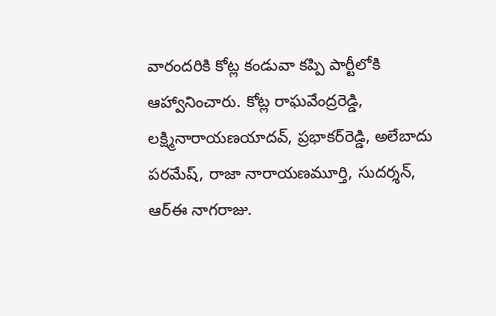వారందరికి కోట్ల కండువా కప్పి పార్టీలోకి ఆహ్వానించారు. కోట్ల రాఘవేంద్రరెడ్డి, లక్ష్మినారాయణయాదవ్‌, ప్రభాకర్‌రెడ్డి, అలేబాదు పరమేష్‌, రాజా నారాయణమూర్తి, సుదర్శన్‌, ఆర్‌ఈ నాగరాజు.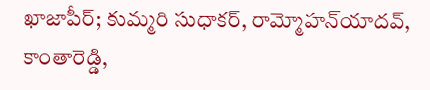ఖాజాపీర్‌; కుమ్మరి సుధాకర్‌, రామ్మోహన్‌యాదవ్‌, కాంతారెడ్డి,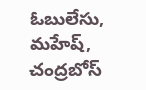ఓబులేసు, మహేష్‌, చంద్రబోస్‌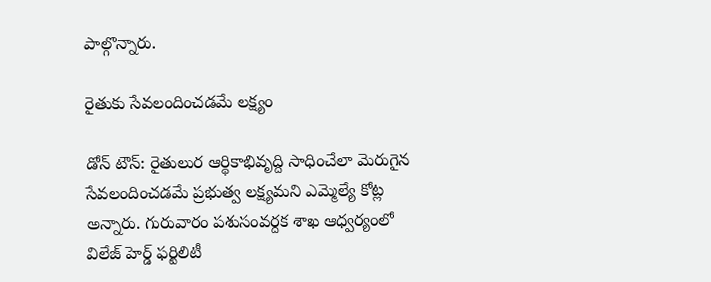పాల్గొన్నారు.

రైతుకు సేవలందించడమే లక్ష్యం

డోన్‌ టౌన్‌: రైతులుర ఆర్థికాభివృద్ది సాధించేలా మెరుగైన సేవలందించడమే ప్రభుత్వ లక్ష్యమని ఎమ్మెల్యే కోట్ల అన్నారు. గురువారం పశుసంవర్దక శాఖ ఆధ్వర్యంలో విలేజ్‌ హెర్డ్‌ ఫర్టిలిటీ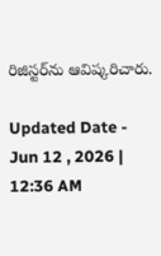రిజిస్టర్‌ను ఆవిష్కరిచారు.

Updated Date - Jun 12 , 2026 | 12:36 AM